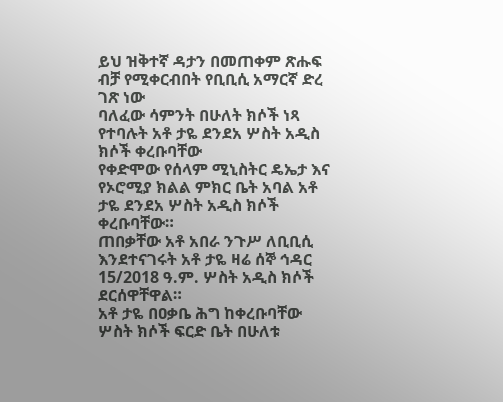ይህ ዝቅተኛ ዳታን በመጠቀም ጽሑፍ ብቻ የሚቀርብበት የቢቢሲ አማርኛ ድረ ገጽ ነው
ባለፈው ሳምንት በሁለት ክሶች ነጻ የተባሉት አቶ ታዬ ደንደአ ሦስት አዲስ ክሶች ቀረቡባቸው
የቀድሞው የሰላም ሚኒስትር ዴኤታ እና የኦሮሚያ ክልል ምክር ቤት አባል አቶ ታዬ ደንደአ ሦስት አዲስ ክሶች ቀረቡባቸው።
ጠበቃቸው አቶ አበራ ንጉሥ ለቢቢሲ እንደተናገሩት አቶ ታዬ ዛሬ ሰኞ ኅዳር 15/2018 ዓ.ም. ሦስት አዲስ ክሶች ደርሰዋቸዋል።
አቶ ታዬ በዐቃቤ ሕግ ከቀረቡባቸው ሦስት ክሶች ፍርድ ቤት በሁለቱ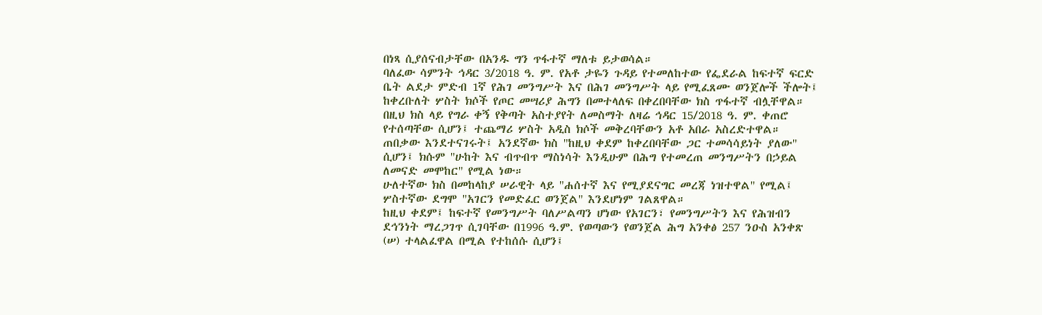በነጻ ሲያሰናብታቸው በአንዱ ግን ጥፋተኛ ማለቱ ይታወሳል።
ባለፈው ሳምንት ኅዳር 3/2018 ዓ. ም. የአቶ ታዬን ጉዳይ የተመለከተው የፌደራል ከፍተኛ ፍርድ ቤት ልደታ ምድብ 1ኛ የሕገ መንግሥት እና በሕገ መንግሥት ላይ የሚፈጸሙ ወንጀሎች ችሎት፤ ከቀረቡለት ሦስት ክሶች የጦር መሣሪያ ሕግን በመተላለፍ በቀረበባቸው ክስ ጥፋተኛ ብሏቸዋል።
በዚህ ክስ ላይ የግራ ቀኝ የቅጣት አስተያየት ለመስማት ለዛሬ ኅዳር 15/2018 ዓ. ም. ቀጠሮ የተሰጣቸው ሲሆን፤ ተጨማሪ ሦስት አዲስ ክሶች መቅረባቸውን አቶ አበራ አስረድተዋል።
ጠበቃው እንደተናገሩት፤ አንደኛው ክስ "ከዚህ ቀደም ከቀረበባቸው ጋር ተመሳሳይነት ያለው" ሲሆን፤ ክሱም "ሁከት እና ብጥብጥ ማስነሳት እንዲሁም በሕግ የተመረጠ መንግሥትን በኃይል ለመናድ መሞከር" የሚል ነው።
ሁለተኛው ክስ በመከላከያ ሠራዊት ላይ "ሐሰተኛ እና የሚያደናግር መረጃ ነዝተዋል" የሚል፤ ሦስተኛው ደግሞ "አገርን የመድፈር ወንጀል" እንደሆነም ገልጸዋል።
ከዚህ ቀደም፤ ከፍተኛ የመንግሥት ባለሥልጣን ሆነው የአገርን፣ የመንግሥትን እና የሕዝብን ደኅንነት ማረጋገጥ ሲገባቸው በ1996 ዓ.ም. የወጣውን የወንጀል ሕግ አንቀፅ 257 ንዑስ አንቀጽ (ሠ) ተላልፈዋል በሚል የተከሰሱ ሲሆን፤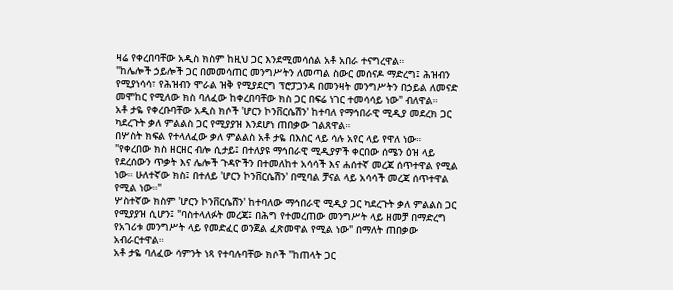ዛሬ የቀረበባቸው አዲስ ክስም ከዚህ ጋር እንደሚመሳሰል አቶ አበራ ተናግረዋል።
"ከሌሎች ኃይሎች ጋር በመመሳጠር መንግሥትን ለመጣል ስውር መሰናዶ ማድረግ፤ ሕዝብን የሚያነሳሳ፣ የሕዝብን ሞራል ዝቅ የሚያደርግ ፕሮፓጋንዳ በመንዛት መንግሥትን በኃይል ለመናድ መሞከር የሚለው ክስ ባለፈው ከቀረበባቸው ክስ ጋር በፍሬ ነገር ተመሳሳይ ነው" ብለዋል።
አቶ ታዬ የቀረቡባቸው አዲስ ክሶች 'ሆርን ኮንቨርሴሽን' ከተባለ የማኅበራዊ ሚዲያ መደረክ ጋር ካደረጉት ቃለ ምልልስ ጋር የሚያያዝ እንደሆነ ጠበቃው ገልጸዋል።
በሦስት ክፍል የተላለፈው ቃለ ምልልስ አቶ ታዬ በእስር ላይ ሳሉ አየር ላይ የዋለ ነው።
"የቀረበው ክስ ዘርዘር ብሎ ሲታይ፤ በተለያዩ ማኅበራዊ ሚዲያዎች ቀርበው ሰሜን ዕዝ ላይ የደረሰውን ጥቃት እና ሌሎች ጉዳዮችን በተመለከተ አሳሳች እና ሐሰተኛ መረጃ ሰጥተዋል የሚል ነው። ሁለተኛው ክስ፤ በተለይ 'ሆርን ኮንቨርሴሽን' በሚባል ቻናል ላይ አሳሳች መረጃ ሰጥተዋል የሚል ነው።"
ሦስተኛው ክስም 'ሆርን ኮንቨርሴሸን' ከተባለው ማኅበራዊ ሚዲያ ጋር ካደረጉት ቃለ ምልልስ ጋር የሚያያዝ ሲሆን፤ "ባስተላለፉት መረጃ፤ በሕግ የተመረጠው መንግሥት ላይ ዘመቻ በማድረግ የአገሪቱ መንግሥት ላይ የመድፈር ወንጀል ፈጽመዋል የሚል ነው" በማለት ጠበቃው አብራርተዋል።
አቶ ታዬ ባለፈው ሳምንት ነጻ የተባሉባቸው ክሶች "ከጠላት ጋር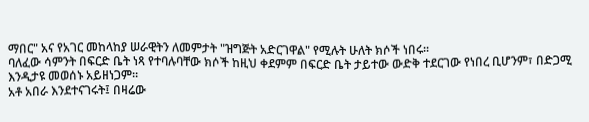ማበር" አና የአገር መከላከያ ሠራዊትን ለመምታት "ዝግጅት አድርገዋል" የሚሉት ሁለት ክሶች ነበሩ።
ባለፈው ሳምንት በፍርድ ቤት ነጻ የተባሉባቸው ክሶች ከዚህ ቀደምም በፍርድ ቤት ታይተው ውድቅ ተደርገው የነበረ ቢሆንም፣ በድጋሚ እንዲታዩ መወሰኑ አይዘነጋም።
አቶ አበራ እንደተናገሩት፤ በዛሬው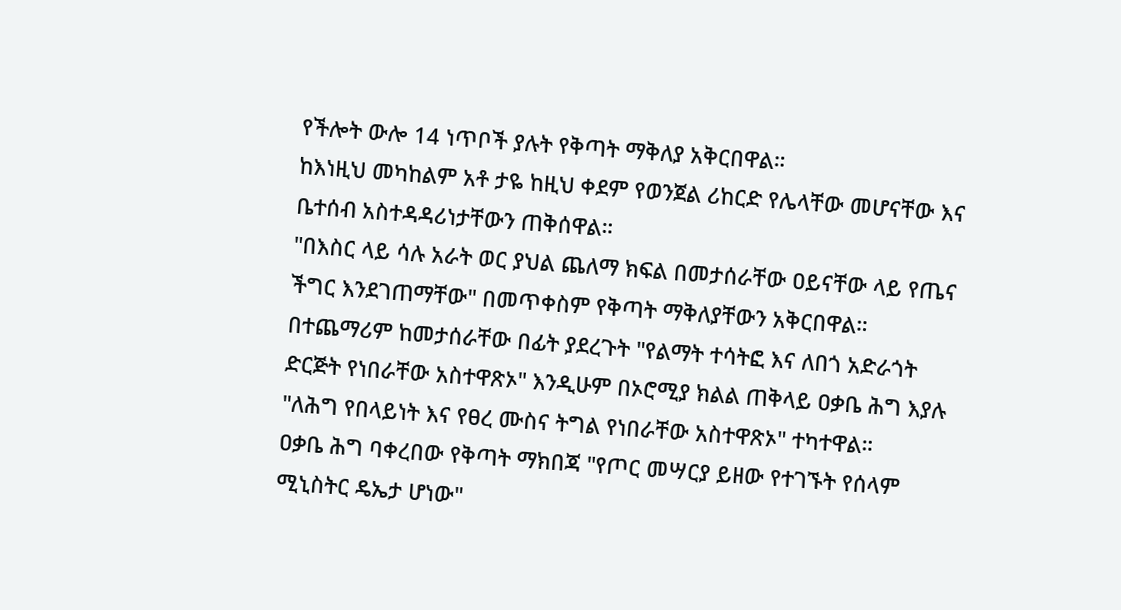የችሎት ውሎ 14 ነጥቦች ያሉት የቅጣት ማቅለያ አቅርበዋል።
ከእነዚህ መካከልም አቶ ታዬ ከዚህ ቀደም የወንጀል ሪከርድ የሌላቸው መሆናቸው እና ቤተሰብ አስተዳዳሪነታቸውን ጠቅሰዋል።
"በእስር ላይ ሳሉ አራት ወር ያህል ጨለማ ክፍል በመታሰራቸው ዐይናቸው ላይ የጤና ችግር እንደገጠማቸው" በመጥቀስም የቅጣት ማቅለያቸውን አቅርበዋል።
በተጨማሪም ከመታሰራቸው በፊት ያደረጉት "የልማት ተሳትፎ እና ለበጎ አድራጎት ድርጅት የነበራቸው አስተዋጽኦ" እንዲሁም በኦሮሚያ ክልል ጠቅላይ ዐቃቤ ሕግ እያሉ "ለሕግ የበላይነት እና የፀረ ሙስና ትግል የነበራቸው አስተዋጽኦ" ተካተዋል።
ዐቃቤ ሕግ ባቀረበው የቅጣት ማክበጃ "የጦር መሣርያ ይዘው የተገኙት የሰላም ሚኒስትር ዴኤታ ሆነው"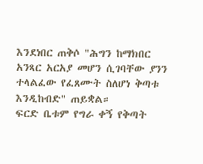እንደነበር ጠቅሶ "ሕግን ከማክበር አንጻር አርአያ መሆን ሲገባቸው ያንን ተላልፈው የፈጸሙት ስለሆነ ቅጣቱ እንዲከብድ" ጠይቋል።
ፍርድ ቤቱም የግራ ቀኝ የቅጣት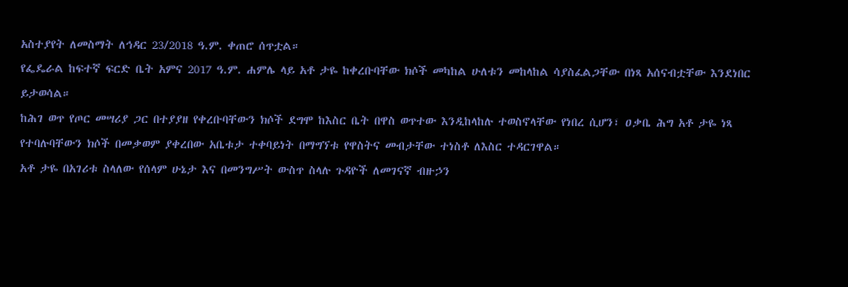አስተያየት ለመስማት ለኅዳር 23/2018 ዓ.ም. ቀጠሮ ሰጥቷል።
የፌዴራል ከፍተኛ ፍርድ ቤት አምና 2017 ዓ.ም. ሐምሌ ላይ አቶ ታዬ ከቀረቡባቸው ክሶች መካከል ሁለቱን መከላከል ሳያስፈልጋቸው በነጻ አሰናብቷቸው እንደነበር ይታወሳል።
ከሕገ ወጥ የጦር መሣሪያ ጋር በተያያዘ የቀረቡባቸውን ክሶች ደግሞ ከእስር ቤት በዋስ ወጥተው እንዲከላከሉ ተወስኖላቸው የነበረ ሲሆን፣ ዐቃቤ ሕግ አቶ ታዬ ነጻ የተባሉባቸውን ክሶች በመቃወም ያቀረበው አቤቱታ ተቀባይነት በማግኘቱ የዋስትና መብታቸው ተነስቶ ለእስር ተዳርገዋል።
አቶ ታዬ በአገሪቱ ስላለው የሰላም ሁኔታ እና በመንግሥት ውስጥ ስላሉ ጉዳዮች ለመገናኛ ብዙኃን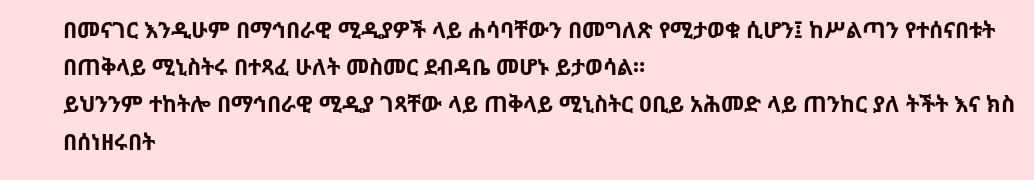በመናገር እንዲሁም በማኅበራዊ ሚዲያዎች ላይ ሐሳባቸውን በመግለጽ የሚታወቁ ሲሆን፤ ከሥልጣን የተሰናበቱት በጠቅላይ ሚኒስትሩ በተጻፈ ሁለት መስመር ደብዳቤ መሆኑ ይታወሳል።
ይህንንም ተከትሎ በማኅበራዊ ሚዲያ ገጻቸው ላይ ጠቅላይ ሚኒስትር ዐቢይ አሕመድ ላይ ጠንከር ያለ ትችት እና ክስ በሰነዘሩበት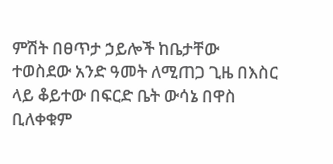ምሽት በፀጥታ ኃይሎች ከቤታቸው ተወስደው አንድ ዓመት ለሚጠጋ ጊዜ በእስር ላይ ቆይተው በፍርድ ቤት ውሳኔ በዋስ ቢለቀቁም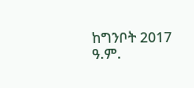ከግንቦት 2017 ዓ.ም.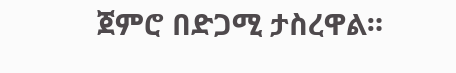ጀምሮ በድጋሚ ታስረዋል።